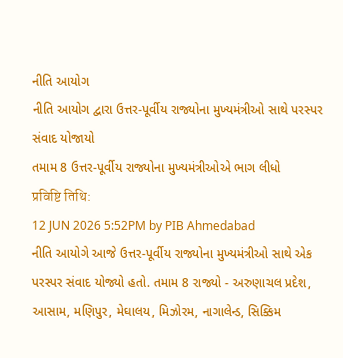નીતિ આયોગ
નીતિ આયોગ દ્વારા ઉત્તર-પૂર્વીય રાજ્યોના મુખ્યમંત્રીઓ સાથે પરસ્પર સંવાદ યોજાયો
તમામ 8 ઉત્તર-પૂર્વીય રાજ્યોના મુખ્યમંત્રીઓએ ભાગ લીધો
प्रविष्टि तिथि:
12 JUN 2026 5:52PM by PIB Ahmedabad
નીતિ આયોગે આજે ઉત્તર-પૂર્વીય રાજ્યોના મુખ્યમંત્રીઓ સાથે એક પરસ્પર સંવાદ યોજ્યો હતો. તમામ 8 રાજ્યો - અરુણાચલ પ્રદેશ, આસામ, મણિપુર, મેઘાલય, મિઝોરમ, નાગાલેન્ડ, સિક્કિમ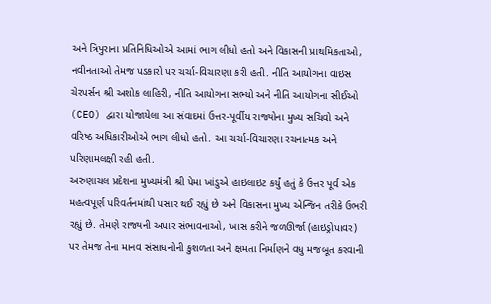અને ત્રિપુરાના પ્રતિનિધિઓએ આમાં ભાગ લીધો હતો અને વિકાસની પ્રાથમિકતાઓ, નવીનતાઓ તેમજ પડકારો પર ચર્ચા-વિચારણા કરી હતી. નીતિ આયોગના વાઇસ ચેરપર્સન શ્રી અશોક લાહિરી, નીતિ આયોગના સભ્યો અને નીતિ આયોગના સીઈઓ (CEO) દ્વારા યોજાયેલા આ સંવાદમાં ઉત્તર-પૂર્વીય રાજ્યોના મુખ્ય સચિવો અને વરિષ્ઠ અધિકારીઓએ ભાગ લીધો હતો. આ ચર્ચા-વિચારણા રચનાત્મક અને પરિણામલક્ષી રહી હતી.
અરુણાચલ પ્રદેશના મુખ્યમંત્રી શ્રી પેમા ખાંડુએ હાઇલાઇટ કર્યું હતું કે ઉત્તર પૂર્વ એક મહત્વપૂર્ણ પરિવર્તનમાંથી પસાર થઈ રહ્યું છે અને વિકાસના મુખ્ય એન્જિન તરીકે ઉભરી રહ્યું છે. તેમણે રાજ્યની અપાર સંભાવનાઓ, ખાસ કરીને જળઊર્જા (હાઇડ્રોપાવર) પર તેમજ તેના માનવ સંસાધનોની કુશળતા અને ક્ષમતા નિર્માણને વધુ મજબૂત કરવાની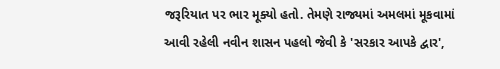જરૂરિયાત પર ભાર મૂક્યો હતો. તેમણે રાજ્યમાં અમલમાં મૂકવામાં આવી રહેલી નવીન શાસન પહલો જેવી કે 'સરકાર આપકે દ્વાર',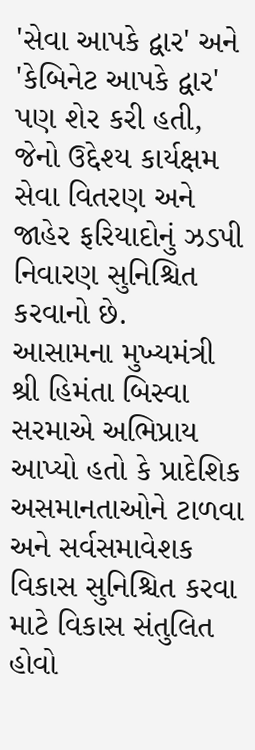'સેવા આપકે દ્વાર' અને 'કેબિનેટ આપકે દ્વાર' પણ શેર કરી હતી, જેનો ઉદ્દેશ્ય કાર્યક્ષમ સેવા વિતરણ અને જાહેર ફરિયાદોનું ઝડપી નિવારણ સુનિશ્ચિત કરવાનો છે.
આસામના મુખ્યમંત્રી શ્રી હિમંતા બિસ્વા સરમાએ અભિપ્રાય આપ્યો હતો કે પ્રાદેશિક અસમાનતાઓને ટાળવા અને સર્વસમાવેશક વિકાસ સુનિશ્ચિત કરવા માટે વિકાસ સંતુલિત હોવો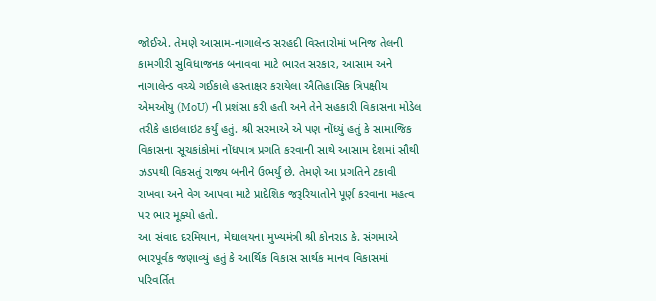જોઈએ. તેમણે આસામ-નાગાલેન્ડ સરહદી વિસ્તારોમાં ખનિજ તેલની કામગીરી સુવિધાજનક બનાવવા માટે ભારત સરકાર, આસામ અને નાગાલેન્ડ વચ્ચે ગઈકાલે હસ્તાક્ષર કરાયેલા ઐતિહાસિક ત્રિપક્ષીય એમઓયુ (MoU) ની પ્રશંસા કરી હતી અને તેને સહકારી વિકાસના મોડેલ તરીકે હાઇલાઇટ કર્યું હતું. શ્રી સરમાએ એ પણ નોંધ્યું હતું કે સામાજિક વિકાસના સૂચકાંકોમાં નોંધપાત્ર પ્રગતિ કરવાની સાથે આસામ દેશમાં સૌથી ઝડપથી વિકસતું રાજ્ય બનીને ઉભર્યું છે. તેમણે આ પ્રગતિને ટકાવી રાખવા અને વેગ આપવા માટે પ્રાદેશિક જરૂરિયાતોને પૂર્ણ કરવાના મહત્વ પર ભાર મૂક્યો હતો.
આ સંવાદ દરમિયાન, મેઘાલયના મુખ્યમંત્રી શ્રી કોનરાડ કે. સંગમાએ ભારપૂર્વક જણાવ્યું હતું કે આર્થિક વિકાસ સાર્થક માનવ વિકાસમાં પરિવર્તિત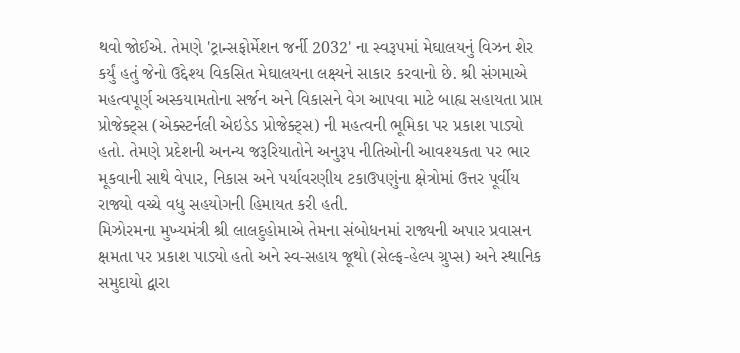થવો જોઈએ. તેમણે 'ટ્રાન્સફોર્મેશન જર્ની 2032' ના સ્વરૂપમાં મેઘાલયનું વિઝન શેર કર્યું હતું જેનો ઉદ્દેશ્ય વિકસિત મેઘાલયના લક્ષ્યને સાકાર કરવાનો છે. શ્રી સંગમાએ મહત્વપૂર્ણ અસ્કયામતોના સર્જન અને વિકાસને વેગ આપવા માટે બાહ્ય સહાયતા પ્રાપ્ત પ્રોજેક્ટ્સ (એક્સ્ટર્નલી એઇડેડ પ્રોજેક્ટ્સ) ની મહત્વની ભૂમિકા પર પ્રકાશ પાડ્યો હતો. તેમણે પ્રદેશની અનન્ય જરૂરિયાતોને અનુરૂપ નીતિઓની આવશ્યકતા પર ભાર મૂકવાની સાથે વેપાર, નિકાસ અને પર્યાવરણીય ટકાઉપણુંના ક્ષેત્રોમાં ઉત્તર પૂર્વીય રાજ્યો વચ્ચે વધુ સહયોગની હિમાયત કરી હતી.
મિઝોરમના મુખ્યમંત્રી શ્રી લાલદુહોમાએ તેમના સંબોધનમાં રાજ્યની અપાર પ્રવાસન ક્ષમતા પર પ્રકાશ પાડ્યો હતો અને સ્વ-સહાય જૂથો (સેલ્ફ-હેલ્પ ગ્રુપ્સ) અને સ્થાનિક સમુદાયો દ્વારા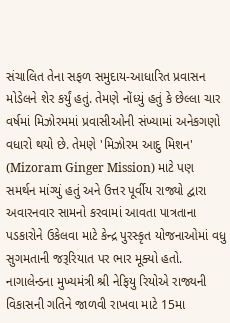સંચાલિત તેના સફળ સમુદાય-આધારિત પ્રવાસન મોડેલને શેર કર્યું હતું. તેમણે નોંધ્યું હતું કે છેલ્લા ચાર વર્ષમાં મિઝોરમમાં પ્રવાસીઓની સંખ્યામાં અનેકગણો વધારો થયો છે. તેમણે 'મિઝોરમ આદુ મિશન' (Mizoram Ginger Mission) માટે પણ સમર્થન માંગ્યું હતું અને ઉત્તર પૂર્વીય રાજ્યો દ્વારા અવારનવાર સામનો કરવામાં આવતા પાત્રતાના પડકારોને ઉકેલવા માટે કેન્દ્ર પુરસ્કૃત યોજનાઓમાં વધુ સુગમતાની જરૂરિયાત પર ભાર મૂક્યો હતો.
નાગાલેન્ડના મુખ્યમંત્રી શ્રી નેફિયુ રિયોએ રાજ્યની વિકાસની ગતિને જાળવી રાખવા માટે 15મા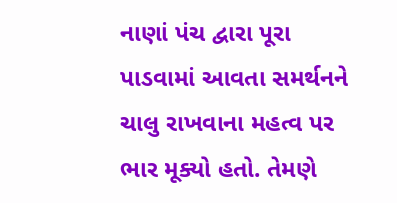નાણાં પંચ દ્વારા પૂરા પાડવામાં આવતા સમર્થનને ચાલુ રાખવાના મહત્વ પર ભાર મૂક્યો હતો. તેમણે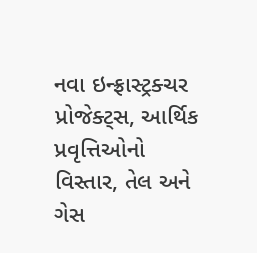નવા ઇન્ફ્રાસ્ટ્રક્ચર પ્રોજેક્ટ્સ, આર્થિક પ્રવૃત્તિઓનો વિસ્તાર, તેલ અને ગેસ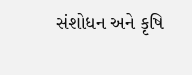સંશોધન અને કૃષિ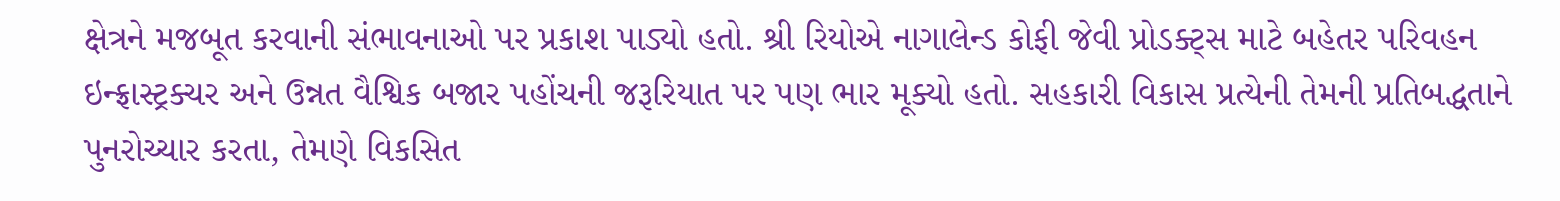ક્ષેત્રને મજબૂત કરવાની સંભાવનાઓ પર પ્રકાશ પાડ્યો હતો. શ્રી રિયોએ નાગાલેન્ડ કોફી જેવી પ્રોડક્ટ્સ માટે બહેતર પરિવહન ઇન્ફ્રાસ્ટ્રક્ચર અને ઉન્નત વૈશ્વિક બજાર પહોંચની જરૂરિયાત પર પણ ભાર મૂક્યો હતો. સહકારી વિકાસ પ્રત્યેની તેમની પ્રતિબદ્ધતાને પુનરોચ્ચાર કરતા, તેમણે વિકસિત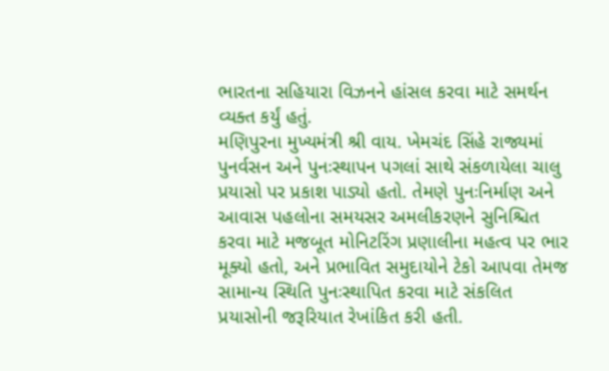ભારતના સહિયારા વિઝનને હાંસલ કરવા માટે સમર્થન વ્યક્ત કર્યું હતું.
મણિપુરના મુખ્યમંત્રી શ્રી વાય. ખેમચંદ સિંહે રાજ્યમાં પુનર્વસન અને પુનઃસ્થાપન પગલાં સાથે સંકળાયેલા ચાલુ પ્રયાસો પર પ્રકાશ પાડ્યો હતો. તેમણે પુનઃનિર્માણ અને આવાસ પહલોના સમયસર અમલીકરણને સુનિશ્ચિત કરવા માટે મજબૂત મોનિટરિંગ પ્રણાલીના મહત્વ પર ભાર મૂક્યો હતો, અને પ્રભાવિત સમુદાયોને ટેકો આપવા તેમજ સામાન્ય સ્થિતિ પુનઃસ્થાપિત કરવા માટે સંકલિત પ્રયાસોની જરૂરિયાત રેખાંકિત કરી હતી.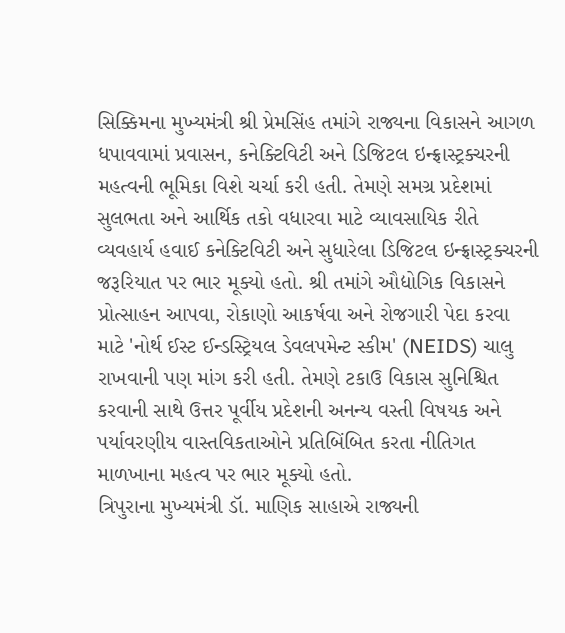સિક્કિમના મુખ્યમંત્રી શ્રી પ્રેમસિંહ તમાંગે રાજ્યના વિકાસને આગળ ધપાવવામાં પ્રવાસન, કનેક્ટિવિટી અને ડિજિટલ ઇન્ફ્રાસ્ટ્રક્ચરની મહત્વની ભૂમિકા વિશે ચર્ચા કરી હતી. તેમણે સમગ્ર પ્રદેશમાં સુલભતા અને આર્થિક તકો વધારવા માટે વ્યાવસાયિક રીતે વ્યવહાર્ય હવાઈ કનેક્ટિવિટી અને સુધારેલા ડિજિટલ ઇન્ફ્રાસ્ટ્રક્ચરની જરૂરિયાત પર ભાર મૂક્યો હતો. શ્રી તમાંગે ઔદ્યોગિક વિકાસને પ્રોત્સાહન આપવા, રોકાણો આકર્ષવા અને રોજગારી પેદા કરવા માટે 'નોર્થ ઈસ્ટ ઈન્ડસ્ટ્રિયલ ડેવલપમેન્ટ સ્કીમ' (NEIDS) ચાલુ રાખવાની પણ માંગ કરી હતી. તેમણે ટકાઉ વિકાસ સુનિશ્ચિત કરવાની સાથે ઉત્તર પૂર્વીય પ્રદેશની અનન્ય વસ્તી વિષયક અને પર્યાવરણીય વાસ્તવિકતાઓને પ્રતિબિંબિત કરતા નીતિગત માળખાના મહત્વ પર ભાર મૂક્યો હતો.
ત્રિપુરાના મુખ્યમંત્રી ડૉ. માણિક સાહાએ રાજ્યની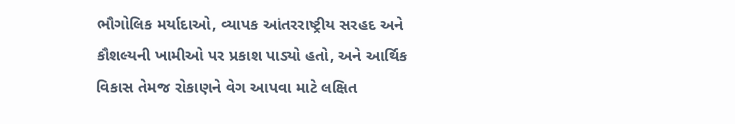ભૌગોલિક મર્યાદાઓ, વ્યાપક આંતરરાષ્ટ્રીય સરહદ અને કૌશલ્યની ખામીઓ પર પ્રકાશ પાડ્યો હતો, અને આર્થિક વિકાસ તેમજ રોકાણને વેગ આપવા માટે લક્ષિત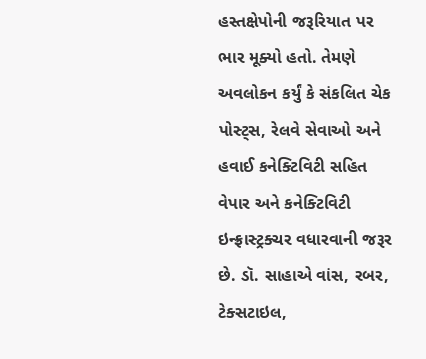હસ્તક્ષેપોની જરૂરિયાત પર ભાર મૂક્યો હતો. તેમણે અવલોકન કર્યું કે સંકલિત ચેક પોસ્ટ્સ, રેલવે સેવાઓ અને હવાઈ કનેક્ટિવિટી સહિત વેપાર અને કનેક્ટિવિટી ઇન્ફ્રાસ્ટ્રક્ચર વધારવાની જરૂર છે. ડૉ. સાહાએ વાંસ, રબર, ટેક્સટાઇલ,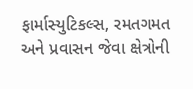ફાર્માસ્યુટિકલ્સ, રમતગમત અને પ્રવાસન જેવા ક્ષેત્રોની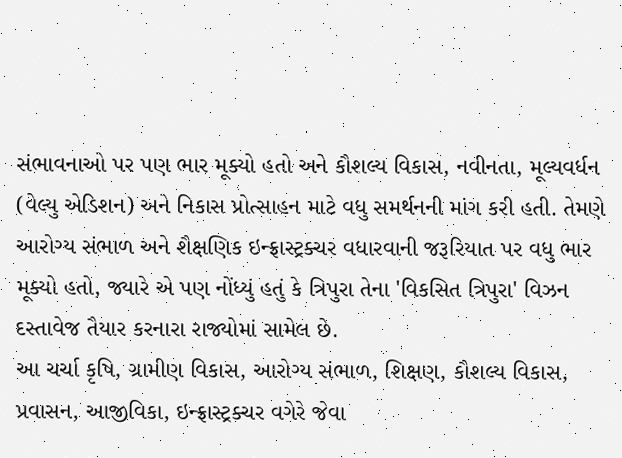સંભાવનાઓ પર પણ ભાર મૂક્યો હતો અને કૌશલ્ય વિકાસ, નવીનતા, મૂલ્યવર્ધન (વેલ્યુ એડિશન) અને નિકાસ પ્રોત્સાહન માટે વધુ સમર્થનની માંગ કરી હતી. તેમણે આરોગ્ય સંભાળ અને શૈક્ષણિક ઇન્ફ્રાસ્ટ્રક્ચર વધારવાની જરૂરિયાત પર વધુ ભાર મૂક્યો હતો, જ્યારે એ પણ નોંધ્યું હતું કે ત્રિપુરા તેના 'વિકસિત ત્રિપુરા' વિઝન દસ્તાવેજ તૈયાર કરનારા રાજ્યોમાં સામેલ છે.
આ ચર્ચા કૃષિ, ગ્રામીણ વિકાસ, આરોગ્ય સંભાળ, શિક્ષણ, કૌશલ્ય વિકાસ, પ્રવાસન, આજીવિકા, ઇન્ફ્રાસ્ટ્રક્ચર વગેરે જેવા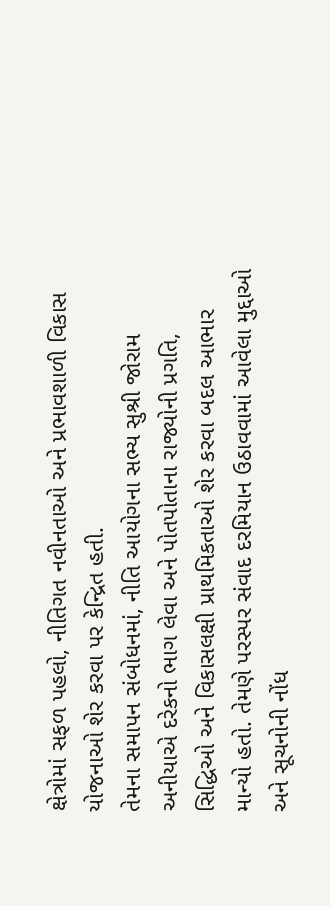ક્ષેત્રોમાં સફળ પહલો, નીતિગત નવીનતાઓ અને પ્રભાવશાળી વિકાસ યોજનાઓ શેર કરવા પર કેન્દ્રિત હતી.
તેમના સમાપન સંબોધનમાં, નીતિ આયોગના સભ્ય સુશ્રી જોરામ અનીયાએ દરેકનો ભાગ લેવા અને પોતપોતાના રાજ્યોની પ્રગતિ, સિદ્ધિઓ અને વિકાસલક્ષી પ્રાથમિકતાઓ શેર કરવા બદલ આભાર માન્યો હતો. તેમણે પરસ્પર સંવાદ દરમિયાન ઉઠાવવામાં આવેલા મુદ્દાઓ અને સૂચનોની નોંધ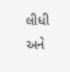લીધી અને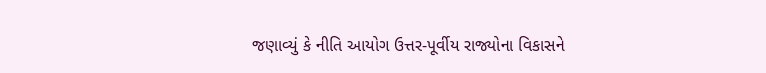જણાવ્યું કે નીતિ આયોગ ઉત્તર-પૂર્વીય રાજ્યોના વિકાસને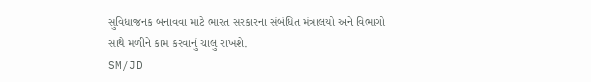સુવિધાજનક બનાવવા માટે ભારત સરકારના સંબંધિત મંત્રાલયો અને વિભાગો સાથે મળીને કામ કરવાનું ચાલુ રાખશે.
SM/JD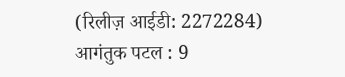(रिलीज़ आईडी: 2272284)
आगंतुक पटल : 9